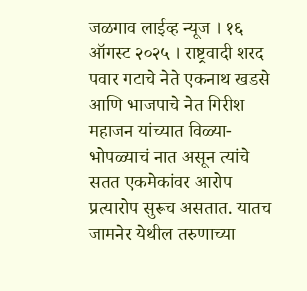जळगाव लाईव्ह न्यूज । १६ ऑगस्ट २०२५ । राष्ट्रवादी शरद पवार गटाचे नेते एकनाथ खडसे आणि भाजपाचे नेत गिरीश महाजन यांच्यात विळ्या-भोपळ्याचं नात असून त्यांचे सतत एकमेकांवर आरोप प्रत्यारोप सुरूच असतात. यातच जामनेर येथील तरुणाच्या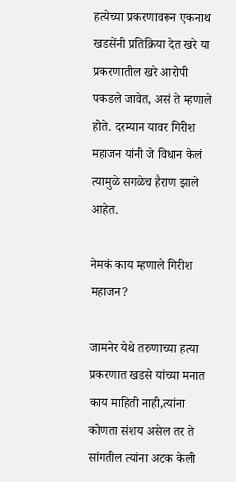हत्येच्या प्रकरणावरून एकनाथ खडसेंनी प्रतिक्रिया देत खरे या प्रकरणातील खरे आरोपी पकडले जावेत, असं ते म्हणाले होते. दरम्यान यावर गिरीश महाजन यांनी जे विधान केलं त्यामुळे सगळेच हैराण झाले आहेत.

नेमकं काय म्हणाले गिरीश महाजन?

जामनेर येथे तरुणाच्या हत्या प्रकरणात खडसे यांच्या मनात काय माहिती नाही,त्यांना कोणता संशय असेल तर ते सांगतील त्यांना अटक केली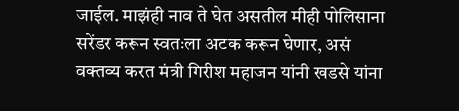जाईल. माझंही नाव ते घेत असतील मीही पोलिसाना सरेंडर करून स्वतःला अटक करून घेणार, असं वक्तव्य करत मंत्री गिरीश महाजन यांनी खडसे यांना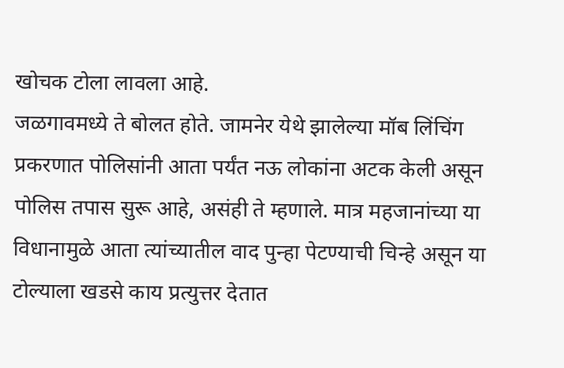खोचक टोला लावला आहे.
जळगावमध्ये ते बोलत होते. जामनेर येथे झालेल्या मॉब लिंचिंग प्रकरणात पोलिसांनी आता पर्यंत नऊ लोकांना अटक केली असून पोलिस तपास सुरू आहे, असंही ते म्हणाले. मात्र महजानांच्या या विधानामुळे आता त्यांच्यातील वाद पुन्हा पेटण्याची चिन्हे असून या टोल्याला खडसे काय प्रत्युत्तर देतात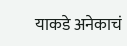याकडे अनेकाचं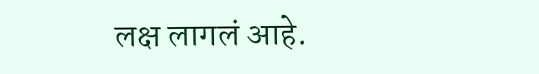लक्ष लागलं आहे.